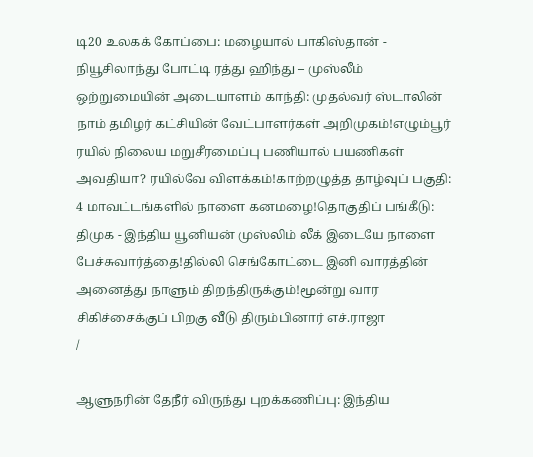டி20 உலகக் கோப்பை: மழையால் பாகிஸ்தான் - நியூசிலாந்து போட்டி ரத்து ஹிந்து – முஸ்லீம் ஒற்றுமையின் அடையாளம் காந்தி: முதல்வர் ஸ்டாலின் நாம் தமிழர் கட்சியின் வேட்பாளர்கள் அறிமுகம்!எழும்பூர் ரயில் நிலைய மறுசீரமைப்பு பணியால் பயணிகள் அவதியா? ரயில்வே விளக்கம்!காற்றழுத்த தாழ்வுப் பகுதி: 4 மாவட்டங்களில் நாளை கனமழை!தொகுதிப் பங்கீடு: திமுக - இந்திய யூனியன் முஸ்லிம் லீக் இடையே நாளை பேச்சுவார்த்தை!தில்லி செங்கோட்டை இனி வாரத்தின் அனைத்து நாளும் திறந்திருக்கும்!மூன்று வார சிகிச்சைக்குப் பிறகு வீடு திரும்பினார் எச்.ராஜா
/

ஆளுநரின் தேநீர் விருந்து புறக்கணிப்பு: இந்திய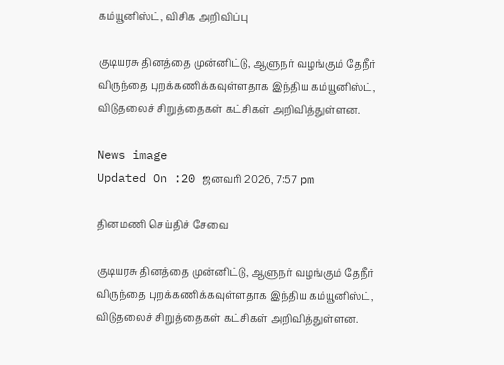கம்யூனிஸ்ட், விசிக அறிவிப்பு

குடியரசு தினத்தை முன்னிட்டு, ஆளுநர் வழங்கும் தேநீர் விருந்தை புறக்கணிக்கவுள்ளதாக இந்திய கம்யூனிஸ்ட், விடுதலைச் சிறுத்தைகள் கட்சிகள் அறிவித்துள்ளன.

News image
Updated On :20 ஜனவரி 2026, 7:57 pm

தினமணி செய்திச் சேவை

குடியரசு தினத்தை முன்னிட்டு, ஆளுநர் வழங்கும் தேநீர் விருந்தை புறக்கணிக்கவுள்ளதாக இந்திய கம்யூனிஸ்ட், விடுதலைச் சிறுத்தைகள் கட்சிகள் அறிவித்துள்ளன.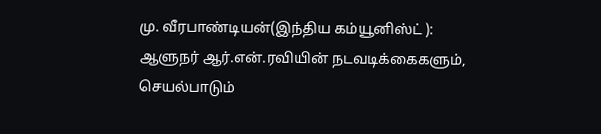மு. வீரபாண்டியன்(இந்திய கம்யூனிஸ்ட் ): ஆளுநர் ஆர்.என்.ரவியின் நடவடிக்கைகளும், செயல்பாடும்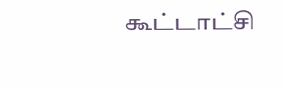கூட்டாட்சி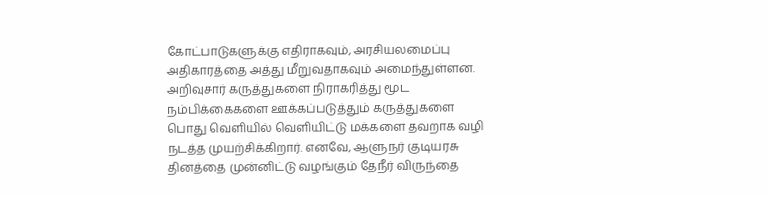கோட்பாடுகளுக்கு எதிராகவும், அரசியலமைப்பு அதிகாரத்தை அத்து மீறுவதாகவும் அமைந்துள்ளன. அறிவுசார் கருத்துகளை நிராகரித்து மூட நம்பிக்கைகளை ஊக்கப்படுத்தும் கருத்துகளை பொது வெளியில் வெளியிட்டு மக்களை தவறாக வழி நடத்த முயற்சிக்கிறார். எனவே, ஆளுநர் குடியரசு தினத்தை முன்னிட்டு வழங்கும் தேநீர் விருந்தை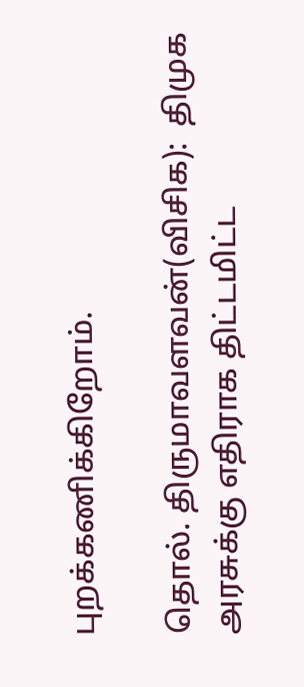புறக்கணிக்கிறோம்.

தொல். திருமாவளவன்(விசிக):  திமுக அரசுக்கு எதிராக திட்டமிட்ட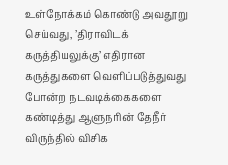உள்நோக்கம் கொண்டு அவதூறு செய்வது, ’திராவிடக் கருத்தியலுக்கு’ எதிரான கருத்துகளை வெளிப்படுத்துவது போன்ற நடவடிக்கைகளை கண்டித்து ஆளுநரின் தேநீர் விருந்தில் விசிக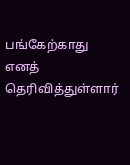பங்கேற்காது எனத் தெரிவித்துள்ளார்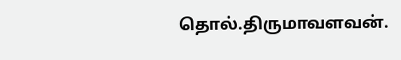தொல்.திருமாவளவன்.